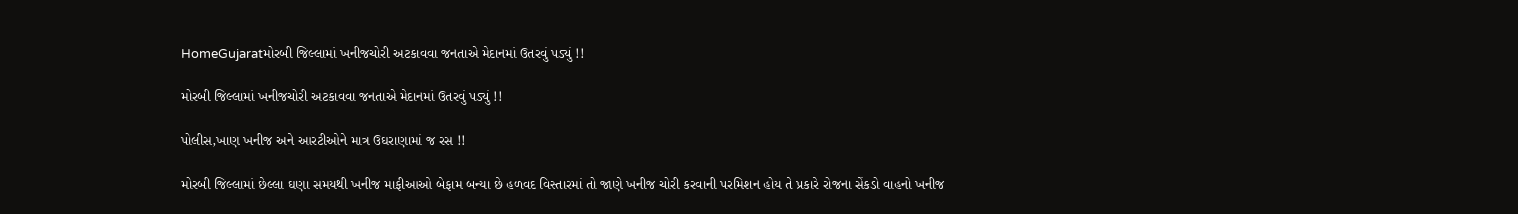HomeGujaratમોરબી જિલ્લામાં ખનીજચોરી અટકાવવા જનતાએ મેદાનમાં ઉતરવું પડ્યું !!

મોરબી જિલ્લામાં ખનીજચોરી અટકાવવા જનતાએ મેદાનમાં ઉતરવું પડ્યું !!

પોલીસ,ખાણ ખનીજ અને આરટીઓને માત્ર ઉઘરાણામાં જ રસ !!

મોરબી જિલ્લામાં છેલ્લા ઘણા સમયથી ખનીજ માફીઆઓ બેફામ બન્યા છે હળવદ વિસ્તારમાં તો જાણે ખનીજ ચોરી કરવાની પરમિશન હોય તે પ્રકારે રોજના સેંકડો વાહનો ખનીજ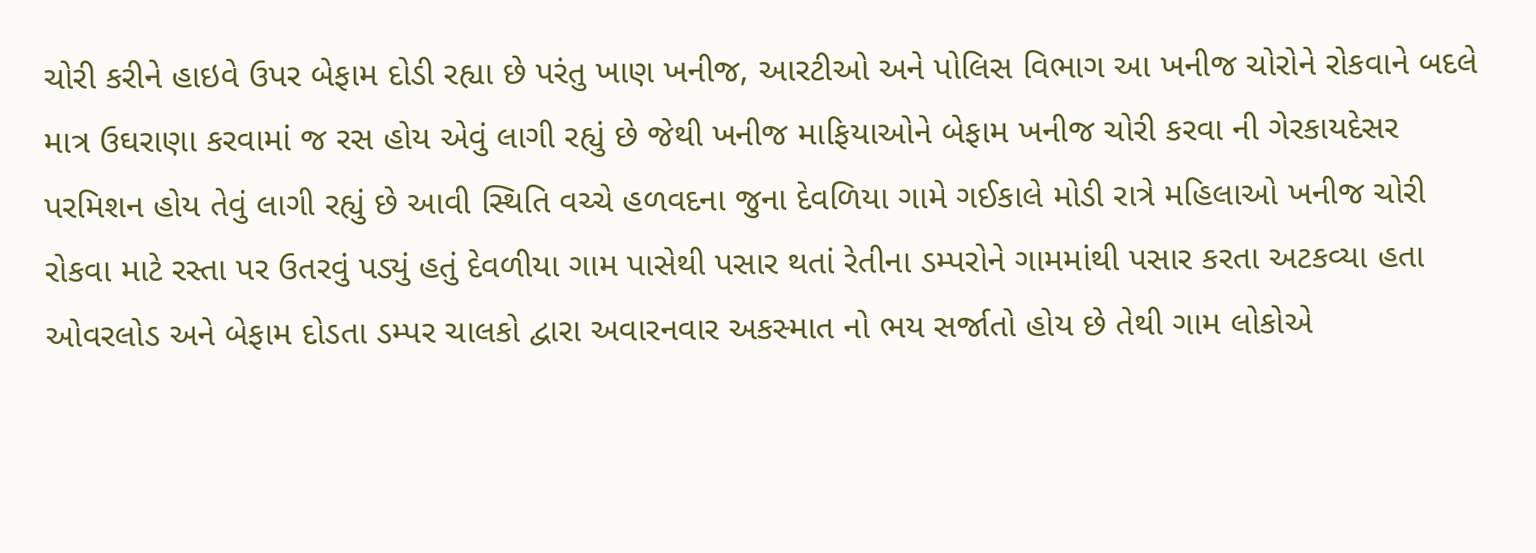ચોરી કરીને હાઇવે ઉપર બેફામ દોડી રહ્યા છે પરંતુ ખાણ ખનીજ, આરટીઓ અને પોલિસ વિભાગ આ ખનીજ ચોરોને રોકવાને બદલે માત્ર ઉઘરાણા કરવામાં જ રસ હોય એવું લાગી રહ્યું છે જેથી ખનીજ માફિયાઓને બેફામ ખનીજ ચોરી કરવા ની ગેરકાયદેસર પરમિશન હોય તેવું લાગી રહ્યું છે આવી સ્થિતિ વચ્ચે હળવદના જુના દેવળિયા ગામે ગઈકાલે મોડી રાત્રે મહિલાઓ ખનીજ ચોરી રોકવા માટે રસ્તા પર ઉતરવું પડ્યું હતું દેવળીયા ગામ પાસેથી પસાર થતાં રેતીના ડમ્પરોને ગામમાંથી પસાર કરતા અટકવ્યા હતા ઓવરલોડ અને બેફામ દોડતા ડમ્પર ચાલકો દ્વારા અવારનવાર અકસ્માત નો ભય સર્જાતો હોય છે તેથી ગામ લોકોએ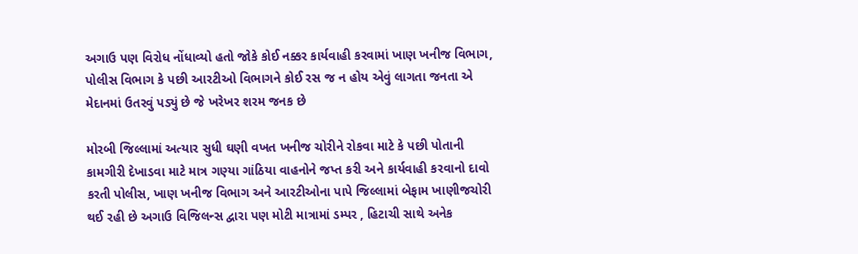અગાઉ પણ વિરોધ નોંધાવ્યો હતો જોકે કોઈ નક્કર કાર્યવાહી કરવામાં ખાણ ખનીજ વિભાગ, પોલીસ વિભાગ કે પછી આરટીઓ વિભાગને કોઈ રસ જ ન હોય એવું લાગતા જનતા એ મેદાનમાં ઉતરવું પડ્યું છે જે ખરેખર શરમ જનક છે

મોરબી જિલ્લામાં અત્યાર સુધી ઘણી વખત ખનીજ ચોરીને રોકવા માટે કે પછી પોતાની કામગીરી દેખાડવા માટે માત્ર ગણ્યા ગાંઠિયા વાહનોને જપ્ત કરી અને કાર્યવાહી કરવાનો દાવો કરતી પોલીસ, ખાણ ખનીજ વિભાગ અને આરટીઓના પાપે જિલ્લામાં બેફામ ખાણીજચોરી થઈ રહી છે અગાઉ વિજિલન્સ દ્વારા પણ મોટી માત્રામાં ડમ્પર , હિટાચી સાથે અનેક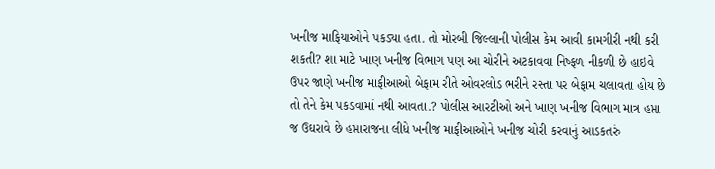ખનીજ માફિયાઓને પકડ્યા હતા. તો મોરબી જિલ્લાની પોલીસ કેમ આવી કામગીરી નથી કરી શકતી? શા માટે ખાણ ખનીજ વિભાગ પણ આ ચોરીને અટકાવવા નિષ્ફળ નીકળી છે હાઇવે ઉપર જાણે ખનીજ માફીઆઓ બેફામ રીતે ઓવરલોડ ભરીને રસ્તા પર બેફામ ચલાવતા હોય છે તો તેને કેમ પકડવામાં નથી આવતા.? પોલીસ આરટીઓ અને ખાણ ખનીજ વિભાગ માત્ર હપ્તા જ ઉઘરાવે છે હપ્તારાજના લીધે ખનીજ માફીઆઓને ખનીજ ચોરી કરવાનું આડકતરું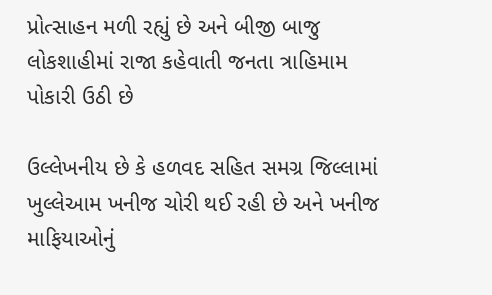પ્રોત્સાહન મળી રહ્યું છે અને બીજી બાજુ લોકશાહીમાં રાજા કહેવાતી જનતા ત્રાહિમામ પોકારી ઉઠી છે

ઉલ્લેખનીય છે કે હળવદ સહિત સમગ્ર જિલ્લામાં ખુલ્લેઆમ ખનીજ ચોરી થઈ રહી છે અને ખનીજ માફિયાઓનું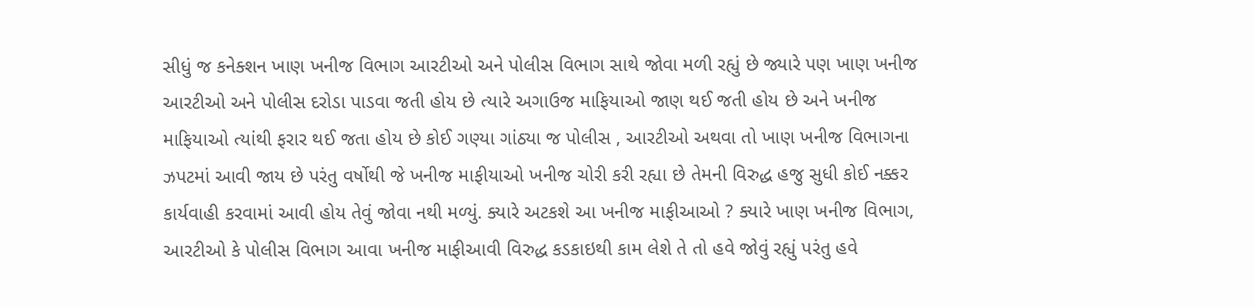સીધું જ કનેક્શન ખાણ ખનીજ વિભાગ આરટીઓ અને પોલીસ વિભાગ સાથે જોવા મળી રહ્યું છે જ્યારે પણ ખાણ ખનીજ આરટીઓ અને પોલીસ દરોડા પાડવા જતી હોય છે ત્યારે અગાઉજ માફિયાઓ જાણ થઈ જતી હોય છે અને ખનીજ માફિયાઓ ત્યાંથી ફરાર થઈ જતા હોય છે કોઈ ગણ્યા ગાંઠ્યા જ પોલીસ , આરટીઓ અથવા તો ખાણ ખનીજ વિભાગના ઝપટમાં આવી જાય છે પરંતુ વર્ષોથી જે ખનીજ માફીયાઓ ખનીજ ચોરી કરી રહ્યા છે તેમની વિરુદ્ધ હજુ સુધી કોઈ નક્કર કાર્યવાહી કરવામાં આવી હોય તેવું જોવા નથી મળ્યું. ક્યારે અટકશે આ ખનીજ માફીઆઓ ? ક્યારે ખાણ ખનીજ વિભાગ, આરટીઓ કે પોલીસ વિભાગ આવા ખનીજ માફીઆવી વિરુદ્ધ કડકાઇથી કામ લેશે તે તો હવે જોવું રહ્યું પરંતુ હવે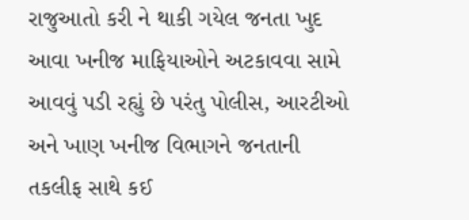રાજુઆતો કરી ને થાકી ગયેલ જનતા ખુદ આવા ખનીજ માફિયાઓને અટકાવવા સામે આવવું પડી રહ્યું છે પરંતુ પોલીસ, આરટીઓ અને ખાણ ખનીજ વિભાગને જનતાની તકલીફ સાથે કઈ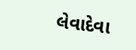લેવાદેવા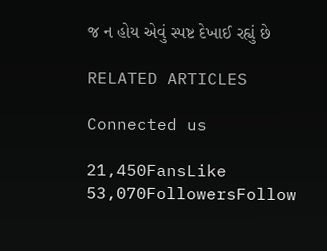જ ન હોય એવું સ્પષ્ટ દેખાઈ રહ્યું છે

RELATED ARTICLES

Connected us

21,450FansLike
53,070FollowersFollow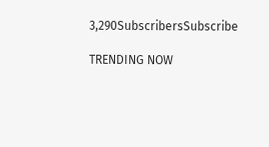3,290SubscribersSubscribe

TRENDING NOW